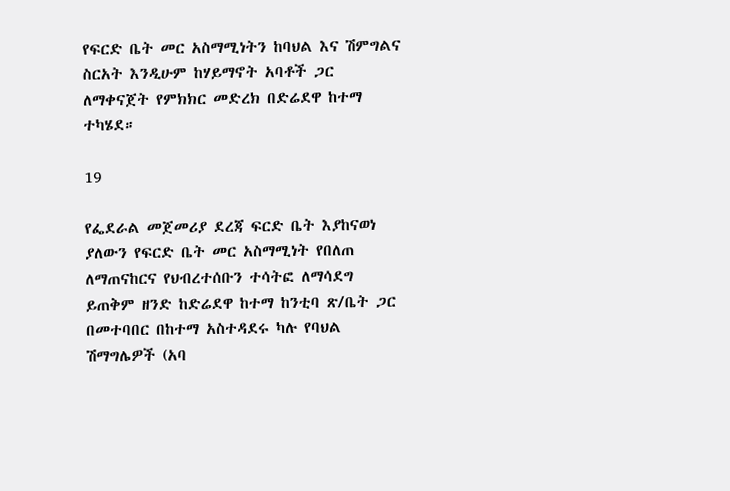የፍርድ ቤት መር አስማሚነትን ከባህል እና ሽምግልና ስርአት እንዲሁም ከሃይማኖት አባቶች ጋር ለማቀናጀት የምክክር መድረክ በድሬደዋ ከተማ ተካሄደ።

19

የፌደራል መጀመሪያ ደረጃ ፍርድ ቤት እያከናወነ ያለውን የፍርድ ቤት መር አስማሚነት የበለጠ ለማጠናከርና የህብረተሰቡን ተሳትፎ ለማሳደግ ይጠቅም ዘንድ ከድሬደዋ ከተማ ከንቲባ ጽ/ቤት ጋር በመተባበር በከተማ አስተዳደሩ ካሉ የባህል ሽማግሌዎች (አባ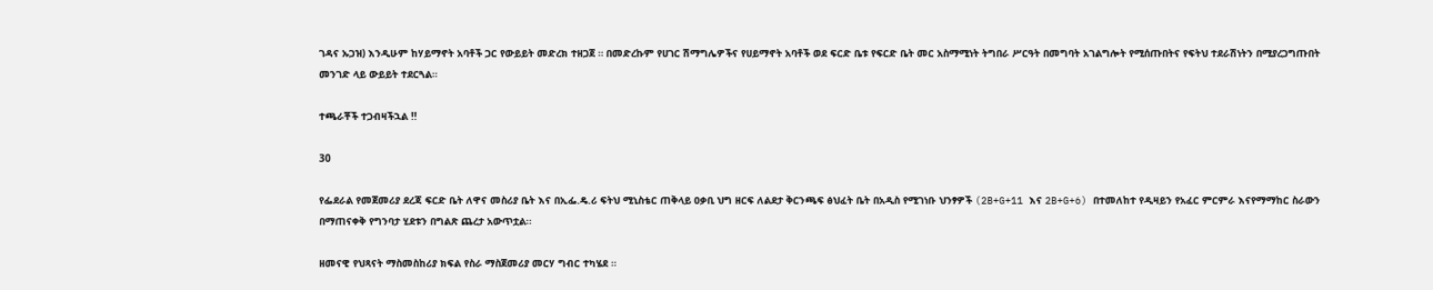ገዳና ኡጋዝ) እንዲሁም ከሃይማኖት አባቶች ጋር የውይይት መድረክ ተዘጋጀ ። በመድረኩም የሀገር ሽማግሌዎችና የሀይማኖት አባቶች ወደ ፍርድ ቤቱ የፍርድ ቤት መር አስማሚነት ትግበራ ሥርዓት በመግባት አገልግሎት የሚሰጡበትና የፍትህ ተደራሽነትን በሚያረጋግጡበት መንገድ ላይ ውይይት ተደርጓል።

ተጫራቾች ተጋብዛችኋል !!

30

የፌደራል የመጀመሪያ ደረጃ ፍርድ ቤት ለዋና መስሪያ ቤት እና በኢፌ.ዴ.ሪ ፍትህ ሚኒስቴር ጠቅላይ ዐቃቢ ህግ ዘርፍ ለልደታ ቅርንጫፍ ፅህፈት ቤት በአዲስ የሚገነቡ ህንፃዎች (2B+G+11 እና 2B+G+6) በተመለከተ የዲዛይን የአፈር ምርምራ እናየማማከር ስራውን በማጠናቀቅ የግንባታ ሂደቱን በግልጽ ጨረታ አውጥቷል፡፡

ዘመናዊ የህጻናት ማስመስከሪያ ክፍል የስራ ማስጀመሪያ መርሃ ግብር ተካሄደ ።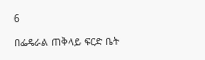6

በፌዴራል ጠቅላይ ፍርድ ቤት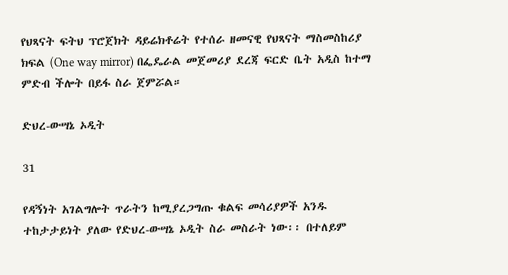የህጻናት ፍትህ ፕሮጀክት ዳይሬክቶሬት የተሰራ ዘመናዊ የህጻናት ማስመስከሪያ ክፍል (One way mirror) በፌዴራል መጀመሪያ ደረጃ ፍርድ ቤት አዲስ ከተማ ምድብ ችሎት በይፋ ስራ ጀምሯል።

ድህረ-ውሣኔ ኦዲት

31

የዳኝነት አገልግሎት ጥራትን ከሚያረጋግጡ ቁልፍ መሳሪያዎች አንዱ ተከታታይነት ያለው የድህረ-ውሣኔ ኦዲት ስራ መስራት ነው፡፡ በተለይም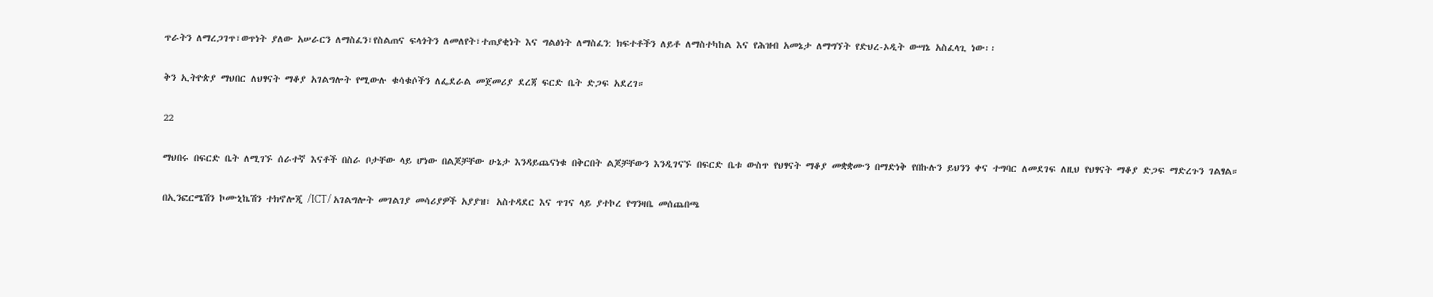ጥራትን ለማረጋገጥ፣ወጥነት ያለው አሠራርን ለማስፈን፣የስልጠና ፍላጎትን ለመለየት፣ተጠያቂነት እና ግልፅነት ለማስፈን: ክፍተቶችን ለይቶ ለማስተካከል እና የሕዝብ አመኔታ ለማግኘት የድህረ-ኦዲት ውሣኔ አስፈላጊ ነው፡፡

ቅን ኢትዮጵያ ማህበር ለህፃናት ማቆያ አገልግሎት የሚውሉ ቁሳቁሶችን ለፌደራል መጀመሪያ ደረጃ ፍርድ ቤት ድጋፍ አደረገ።

22

ማህበሩ በፍርድ ቤት ለሚገኙ ሰራተኛ እናቶች በስራ ቦታቸው ላይ ሆነው በልጆቻቸው ሁኔታ እንዳይጨናነቁ በቅርበት ልጆቻቸውን እንዲገናኙ በፍርድ ቤቱ ውስጥ የህፃናት ማቆያ መቋቋሙን በማድነቅ የበኩሉን ይህንን ቀና ተግባር ለመደገፍ ለዚህ የህፃናት ማቆያ ድጋፍ ማድረጉን ገልፃል።

በኢንፎርሜሽን ኮሙኒኬሽን ተክኖሎጂ /ICT/ አገልግሎት መገልገያ መሳሪያዎች አያያዝ፣ አስተዳደር እና ጥገና ላይ ያተኮረ የግንዛቤ መሰጨበጫ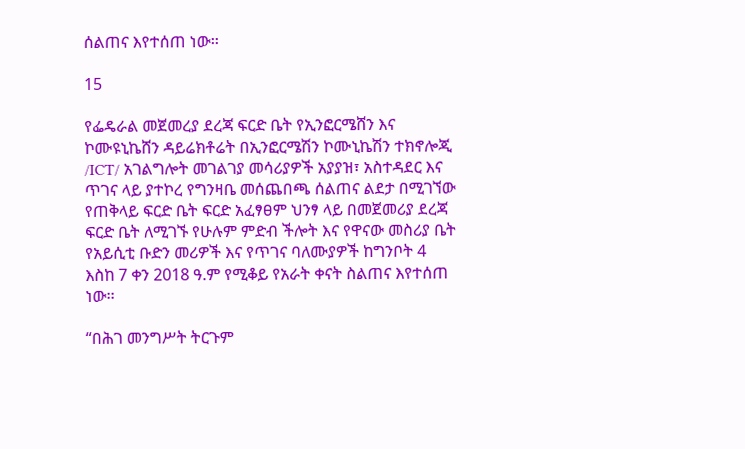ሰልጠና እየተሰጠ ነው፡፡

15

የፌዴራል መጀመረያ ደረጃ ፍርድ ቤት የኢንፎርሜሸን እና ኮሙዩኒኬሸን ዳይሬክቶሬት በኢንፎርሜሽን ኮሙኒኬሽን ተክኖሎጂ /ICT/ አገልግሎት መገልገያ መሳሪያዎች አያያዝ፣ አስተዳደር እና ጥገና ላይ ያተኮረ የግንዛቤ መሰጨበጫ ሰልጠና ልደታ በሚገኘው የጠቅላይ ፍርድ ቤት ፍርድ አፈፃፀም ህንፃ ላይ በመጀመሪያ ደረጃ ፍርድ ቤት ለሚገኙ የሁሉም ምድብ ችሎት እና የዋናው መስሪያ ቤት የአይሲቲ ቡድን መሪዎች እና የጥገና ባለሙያዎች ከግንቦት 4 እስከ 7 ቀን 2018 ዓ.ም የሚቆይ የአራት ቀናት ስልጠና እየተሰጠ ነው፡፡

“በሕገ መንግሥት ትርጉም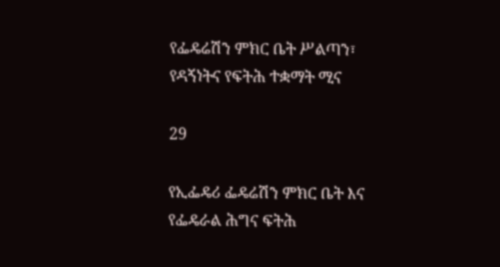የፌዴሬሽን ምክር ቤት ሥልጣን፣ የዳኝነትና የፍትሕ ተቋማት ሚና

29

የኢፌዴሪ ፌዴሬሽን ምክር ቤት እና የፌዴራል ሕግና ፍትሕ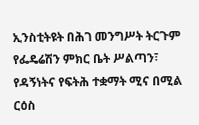ኢንስቲትዩት በሕገ መንግሥት ትርጉም የፌዴሬሽን ምክር ቤት ሥልጣን፣ የዳኝነትና የፍትሕ ተቋማት ሚና በሚል ርዕስ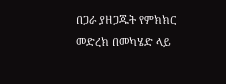በጋራ ያዘጋጁት የምክክር መድረክ በመካሄድ ላይ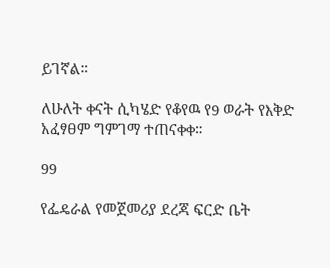ይገኛል።

ለሁለት ቀናት ሲካሄድ የቆየዉ የ9 ወራት የእቅድ አፈፃፀም ግምገማ ተጠናቀቀ።

99

የፌዴራል የመጀመሪያ ደረጃ ፍርድ ቤት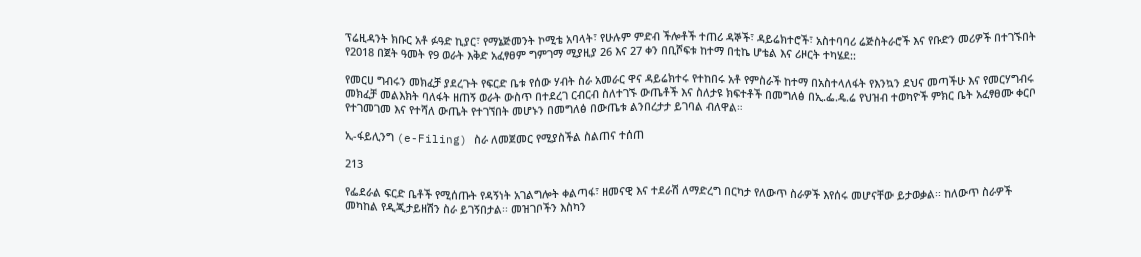ፕሬዚዳንት ክቡር አቶ ፉዓድ ኪያር፣ የማኔጅመንት ኮሚቴ አባላት፣ የሁሉም ምድብ ችሎቶች ተጠሪ ዳኞች፣ ዳይሬክተሮች፣ አስተባባሪ ሬጅስትራሮች እና የቡድን መሪዎች በተገኙበት የ2018 በጀት ዓመት የ9 ወራት እቅድ አፈፃፀም ግምገማ ሚያዚያ 26 እና 27 ቀን በቢሾፍቱ ከተማ በቲኬ ሆቴል እና ሪዞርት ተካሄደ::

የመርሀ ግብሩን መክፈቻ ያደረጉት የፍርድ ቤቱ የሰው ሃብት ስራ አመራር ዋና ዳይሬክተሩ የተከበሩ አቶ የምስራች ከተማ በአስተላለፋት የእንኳን ደህና መጣችሁ እና የመርሃግብሩ መክፈቻ መልእክት ባለፋት ዘጠኝ ወራት ውስጥ በተደረገ ርብርብ ስለተገኙ ውጤቶች እና ስለታዩ ክፍተቶች በመግለፅ በኢ.ፌ.ዴ.ሬ የህዝብ ተወካዮች ምክር ቤት አፈፃፀሙ ቀርቦ የተገመገመ እና የተሻለ ውጤት የተገኘበት መሆኑን በመግለፅ በውጤቱ ልንበረታታ ይገባል ብለዋል።

ኢ-ፋይሊንግ (e-Filing) ስራ ለመጀመር የሚያስችል ስልጠና ተሰጠ

213

የፌደራል ፍርድ ቤቶች የሚሰጡት የዳኝነት አገልግሎት ቀልጣፋ፣ ዘመናዊ እና ተደራሽ ለማድረግ በርካታ የለውጥ ስራዎች እየሰሩ መሆናቸው ይታወቃል፡፡ ከለውጥ ስራዎች መካከል የዲጂታይዘሽን ስራ ይገኝበታል፡፡ መዝገቦችን እስካን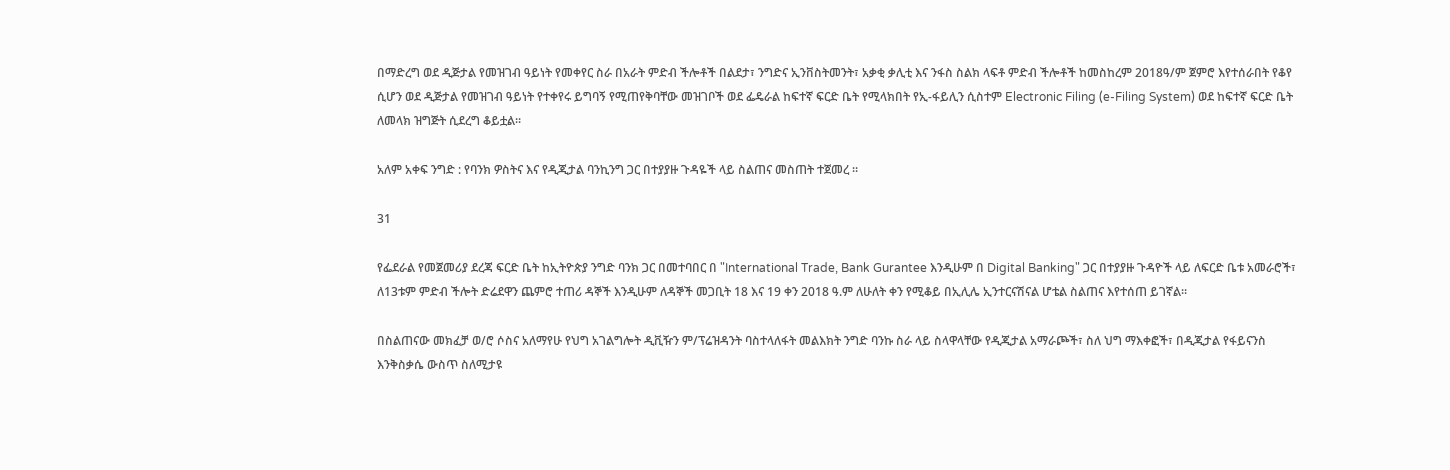በማድረግ ወደ ዲጅታል የመዝገብ ዓይነት የመቀየር ስራ በአራት ምድብ ችሎቶች በልደታ፣ ንግድና ኢንቨስትመንት፣ አቃቂ ቃሊቲ እና ንፋስ ስልክ ላፍቶ ምድብ ችሎቶች ከመስከረም 2018ዓ/ም ጀምሮ እየተሰራበት የቆየ ሲሆን ወደ ዲጅታል የመዝገብ ዓይነት የተቀየሩ ይግባኝ የሚጠየቅባቸው መዝገቦች ወደ ፌዴራል ከፍተኛ ፍርድ ቤት የሚላክበት የኢ-ፋይሊን ሲስተም Electronic Filing (e-Filing System) ወደ ከፍተኛ ፍርድ ቤት ለመላክ ዝግጅት ሲደረግ ቆይቷል፡፡

አለም አቀፍ ንግድ : የባንክ ዎስትና እና የዲጂታል ባንኪንግ ጋር በተያያዙ ጉዳዬች ላይ ስልጠና መስጠት ተጀመረ ።

31

የፌደራል የመጀመሪያ ደረጃ ፍርድ ቤት ከኢትዮጵያ ንግድ ባንክ ጋር በመተባበር በ "International Trade, Bank Gurantee እንዲሁም በ Digital Banking" ጋር በተያያዙ ጉዳዮች ላይ ለፍርድ ቤቱ አመራሮች፣ ለ13ቱም ምድብ ችሎት ድሬደዋን ጨምሮ ተጠሪ ዳኞች እንዲሁም ለዳኞች መጋቢት 18 እና 19 ቀን 2018 ዓ.ም ለሁለት ቀን የሚቆይ በኢሊሌ ኢንተርናሽናል ሆቴል ስልጠና እየተሰጠ ይገኛል።

በስልጠናው መክፈቻ ወ/ሮ ሶስና አለማየሁ የህግ አገልግሎት ዲቪዥን ም/ፕሬዝዳንት ባስተላለፋት መልእክት ንግድ ባንኩ ስራ ላይ ስላዋላቸው የዲጂታል አማራጮች፣ ስለ ህግ ማእቀፎች፣ በዲጂታል የፋይናንስ እንቅስቃሴ ውስጥ ስለሚታዩ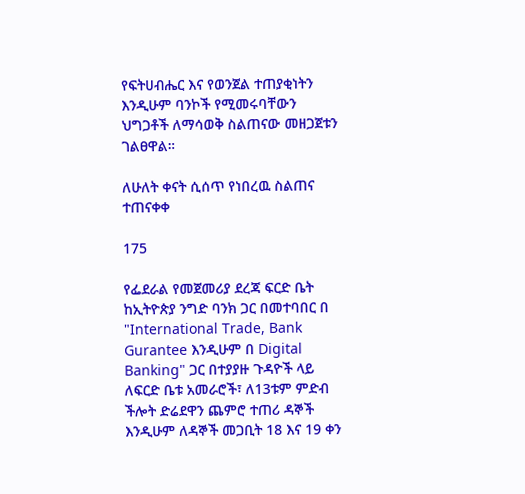የፍትሀብሔር እና የወንጀል ተጠያቂነትን እንዲሁም ባንኮች የሚመሩባቸውን ህግጋቶች ለማሳወቅ ስልጠናው መዘጋጀቱን ገልፀዋል።

ለሁለት ቀናት ሲሰጥ የነበረዉ ስልጠና ተጠናቀቀ

175

የፌደራል የመጀመሪያ ደረጃ ፍርድ ቤት ከኢትዮጵያ ንግድ ባንክ ጋር በመተባበር በ "International Trade, Bank Gurantee እንዲሁም በ Digital Banking" ጋር በተያያዙ ጉዳዮች ላይ ለፍርድ ቤቱ አመራሮች፣ ለ13ቱም ምድብ ችሎት ድሬደዋን ጨምሮ ተጠሪ ዳኞች እንዲሁም ለዳኞች መጋቢት 18 እና 19 ቀን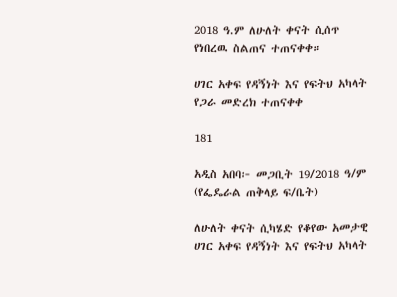2018 ዓ.ም ለሁለት ቀናት ሲሰጥ የነበረዉ ስልጠና ተጠናቀቀ።

ሀገር አቀፍ የዳኝነት እና የፍትህ አካላት የጋራ መድረክ ተጠናቀቀ

181

አዲስ አበባ፦ መጋቢት 19/2018 ዓ/ም (የፌዴራል ጠቅላይ ፍ/ቤት)

ለሁለት ቀናት ሲካሄድ የቆየው አመታዊ ሀገር አቀፍ የዳኝነት እና የፍትህ አካላት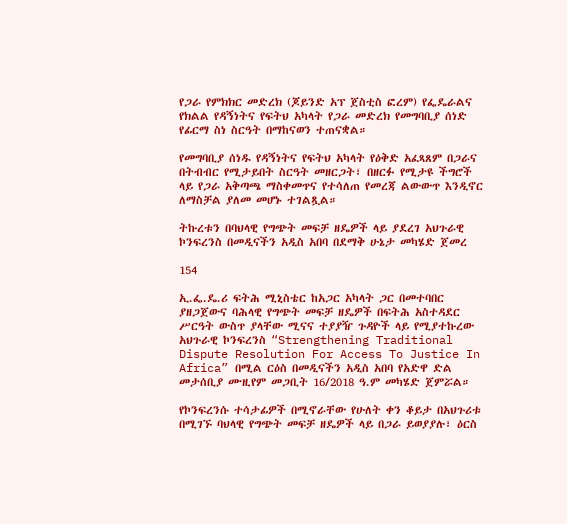የጋራ የምክክር መድረክ (ጆይንድ አፕ ጀስቲስ ፎረም) የፌዴራልና የክልል የዳኝነትና የፍትህ አካላት የጋራ መድረክ የመግባቢያ ሰነድ የፊርማ ስነ ስርዓት በማከናወን ተጠናቋል።

የመግባቢያ ሰነዱ የዳኝነትና የፍትህ አካላት የዕቅድ አፈጻጸም በጋራና በትብብር የሚታይበት ስርዓት መዘርጋት፣ በዘርፉ የሚታዩ ችግሮች ላይ የጋራ አቅጣጫ ማስቀመጥና የተሳለጠ የመረጃ ልውውጥ እንዲኖር ለማስቻል ያለመ መሆኑ ተገልጿል።

ትኩረቱን በባህላዊ የግጭት መፍቻ ዘዴዎች ላይ ያደረገ አህጉራዊ ኮንፍረንስ በመዲናችን አዲስ አበባ በደማቅ ሁኔታ መካሄድ ጀመረ

154

ኢ.ፌ.ዴ.ሪ ፍትሕ ሚኒስቴር ከአጋር አካላት ጋር በመተባበር ያዘጋጀውና ባሕላዊ የግጭት መፍቻ ዘዴዎች በፍትሕ አስተዳደር ሥርዓት ውስጥ ያላቸው ሚናና ተያያዥ ጉዳዮች ላይ የሚያተኩረው አህጉራዊ ኮንፍረንስ “Strengthening Traditional Dispute Resolution For Access To Justice In Africa” በሚል ርዕስ በመዲናችን አዲስ አበባ የአድዋ ድል መታሰቢያ ሙዚየም መጋቢት 16/2018 ዓ.ም መካሄድ ጀምሯል።

የኮንፍረንሱ ተሳታፊዎች በሚኖራቸው የሁለት ቀን ቆይታ በአህጉሪቱ በሚገኙ ባህላዊ የግጭት መፍቻ ዘዴዎች ላይ በጋራ ይወያያሉ፣ ዕርስ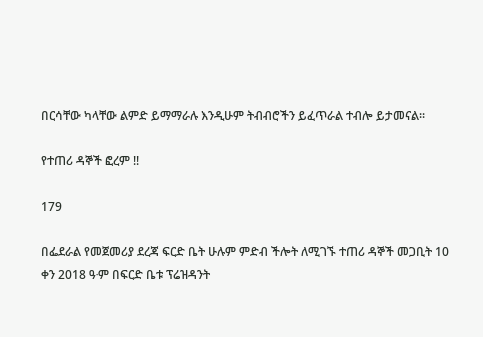በርሳቸው ካላቸው ልምድ ይማማራሉ እንዲሁም ትብብሮችን ይፈጥራል ተብሎ ይታመናል፡፡

የተጠሪ ዳኞች ፎረም !!

179

በፌደራል የመጀመሪያ ደረጃ ፍርድ ቤት ሁሉም ምድብ ችሎት ለሚገኙ ተጠሪ ዳኞች መጋቢት 10 ቀን 2018 ዓ∙ም በፍርድ ቤቱ ፕሬዝዳንት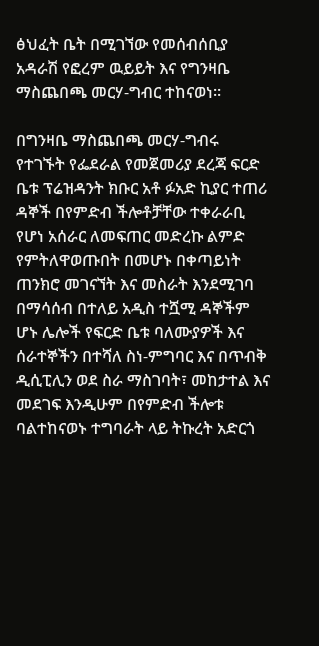ፅህፈት ቤት በሚገኘው የመሰብሰቢያ አዳራሽ የፎረም ዉይይት እና የግንዛቤ ማስጨበጫ መርሃ-ግብር ተከናወነ።

በግንዛቤ ማስጨበጫ መርሃ-ግብሩ የተገኙት የፌደራል የመጀመሪያ ደረጃ ፍርድ ቤቱ ፕሬዝዳንት ክቡር አቶ ፉአድ ኪያር ተጠሪ ዳኞች በየምድብ ችሎቶቻቸው ተቀራራቢ የሆነ አሰራር ለመፍጠር መድረኩ ልምድ የምትለዋወጡበት በመሆኑ በቀጣይነት ጠንክሮ መገናኘት እና መስራት እንደሚገባ በማሳሰብ በተለይ አዲስ ተሿሚ ዳኞችም ሆኑ ሌሎች የፍርድ ቤቱ ባለሙያዎች እና ሰራተኞችን በተሻለ ስነ-ምግባር እና በጥብቅ ዲሲፒሊን ወደ ስራ ማስገባት፣ መከታተል እና መደገፍ እንዲሁም በየምድብ ችሎቱ ባልተከናወኑ ተግባራት ላይ ትኩረት አድርጎ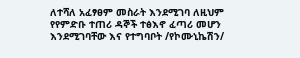ለተሻለ አፈፃፀም መስራት እንደሚገባ ለዚህም የየምድቡ ተጠሪ ዳኞች ተፅእኖ ፈጣሪ መሆን እንደሚገባቸው እና የተግባቦት /የኮሙኒኬሽን/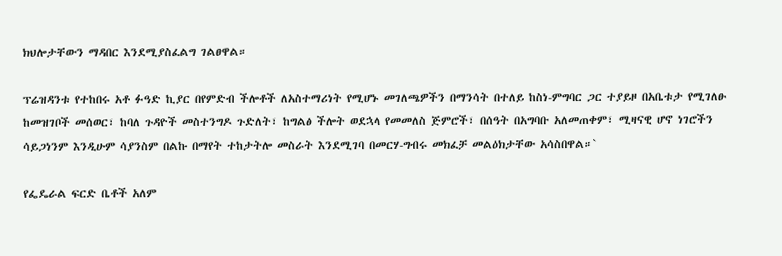ክህሎታቸውን ማዳበር እንደሚያስፈልግ ገልፀዋል።

ፕሬዝዳንቱ የተከበሩ አቶ ፉዓድ ኪያር በየምድብ ችሎቶች ለአስተማሪነት የሚሆኑ መገለጫዎችን በማንሳት በተለይ ከስነ-ምግባር ጋር ተያይዞ በአቤቱታ የሚገለፁ ከመዝገቦች መሰወር፣ ከባለ ጉዳዮች መስተንግዶ ጉድለት፣ ከግልፅ ችሎት ወደኋላ የመመለስ ጅምሮች፣ በሰዓት በአግባቡ አለመጠቀም፣ ሚዛናዊ ሆኖ ነገሮችን ሳይጋነንም እንዲሁም ሳያንስም በልኩ በማየት ተከታትሎ መስራት እንደሚገባ በመርሃ-ግብሩ መክፈቻ መልዕክታቸው አሳስበዋል።`

የፌዴራል ፍርድ ቤቶች አለም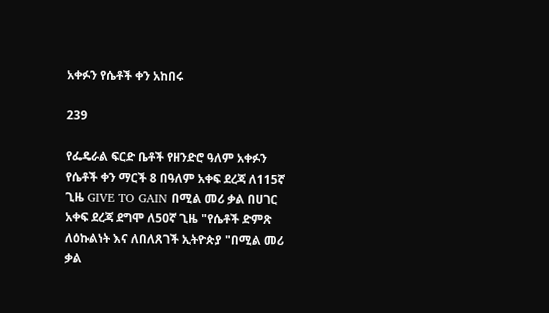አቀፉን የሴቶች ቀን አከበሩ

239

የፌዴራል ፍርድ ቤቶች የዘንድሮ ዓለም አቀፉን የሴቶች ቀን ማርች 8 በዓለም አቀፍ ደረጃ ለ115ኛ ጊዜ GIVE TO GAIN በሚል መሪ ቃል በሀገር አቀፍ ደረጃ ደግሞ ለ50ኛ ጊዜ "የሴቶች ድምጽ ለዕኩልነት እና ለበለጸገች ኢትዮጵያ "በሚል መሪ ቃል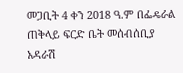መጋቢት 4 ቀን 2018 ዓ.ም በፌዴራል ጠቅላይ ፍርድ ቤት መሰብሰቢያ አዳራሽ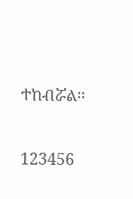ተከብሯል፡፡

123456